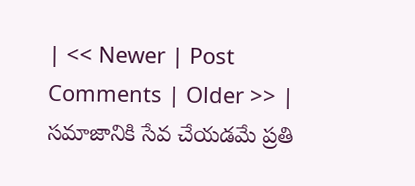| << Newer | Post Comments | Older >> |
సమాజానికి సేవ చేయడమే ప్రతి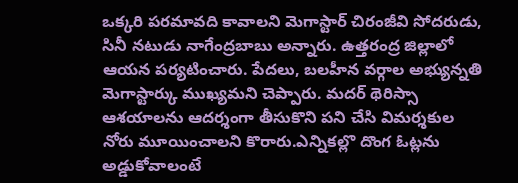ఒక్కరి పరమావది కావాలని మెగాస్టార్ చిరంజీవి సోదరుడు, సినీ నటుడు నాగేంద్రబాబు అన్నారు. ఉత్తరంద్ర జిల్లాలో ఆయన పర్యటించారు. పేదలు, బలహీన వర్గాల అభ్యున్నతి మెగాస్టార్కు ముఖ్యమని చెప్పారు. మదర్ థెరిస్సా ఆశయాలను ఆదర్శంగా తీసుకొని పని చేసి విమర్శకుల నోరు మూయించాలని కొరారు.ఎన్నికల్లొ దొంగ ఓట్లను అడ్డుకోవాలంటే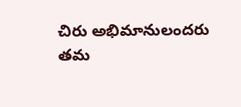చిరు అభిమానులందరు తమ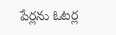పేర్లను ఓటర్ల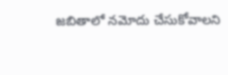జబితాలో నమోదు చేసుకోవాలని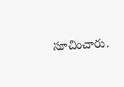సూచించారు.